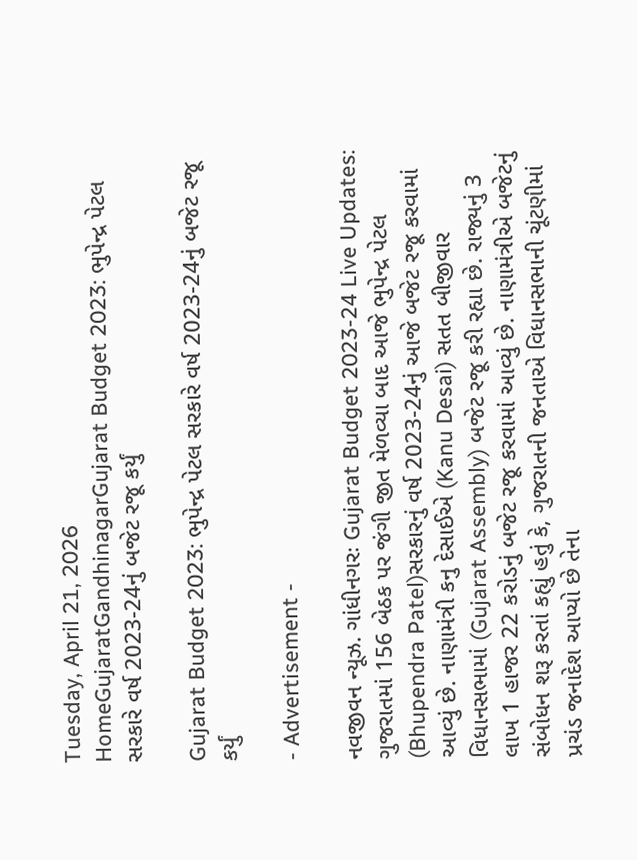Tuesday, April 21, 2026
HomeGujaratGandhinagarGujarat Budget 2023: ભુપેન્દ્ર પેટલ સરકારે વર્ષ 2023-24નું બજેટ રજૂ કર્યું

Gujarat Budget 2023: ભુપેન્દ્ર પેટલ સરકારે વર્ષ 2023-24નું બજેટ રજૂ કર્યું

- Advertisement -

નવજીવન ન્યૂઝ. ગાંધીનગરઃ Gujarat Budget 2023-24 Live Updates: ગુજરાતમાં 156 બેઠક પર જંગી જીત મેળવ્યા બાદ આજે ભુપેન્દ્ર પેટલ (Bhupendra Patel)સરકારનું વર્ષ 2023-24નું આજે બજેટ રજૂ કરવામાં આવ્યું છે. નાણામંત્રી કનુ દેસાઈએ (Kanu Desai) સતત બીજીવાર વિધાનસભામાં (Gujarat Assembly) બજેટ રજૂ કરી રહ્યા છે. રાજ્યનું 3 લાખ 1 હાજર 22 કરોડનું બજેટ રજૂ કરવામાં આવ્યું છે. નાણામંત્રીએ બજેટનું સંબોધન શરૂ કરતાં કહ્યું હતું કે, ગુજરાતની જનતાએ વિધાનસભાની ચૂંટણીમાં પ્રચંડ જનાદેશ આપ્યો છે તેના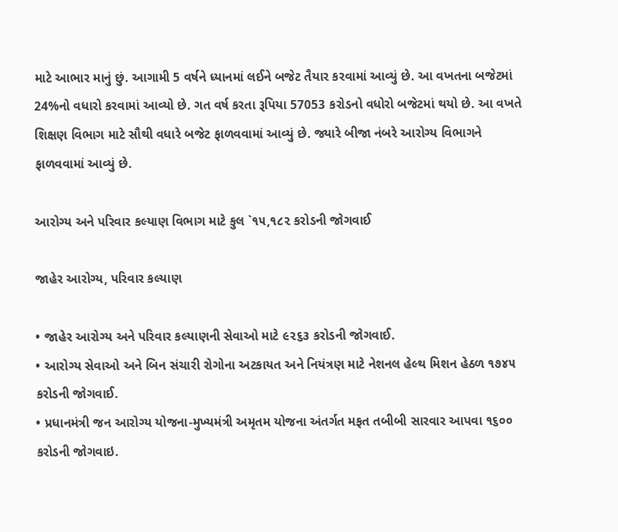માટે આભાર માનું છું. આગામી 5 વર્ષને ધ્યાનમાં લઈને બજેટ તૈયાર કરવામાં આવ્યું છે. આ વખતના બજેટમાં 24%નો વધારો કરવામાં આવ્યો છે. ગત વર્ષ કરતા રૂપિયા 57053 કરોડનો વધોરો બજેટમાં થયો છે. આ વખતે શિક્ષણ વિભાગ માટે સૌથી વધારે બજેટ ફાળવવામાં આવ્યું છે. જ્યારે બીજા નંબરે આરોગ્ય વિભાગને ફાળવવામાં આવ્યું છે.

આરોગ્ય અને પરિવાર કલ્યાણ વિભાગ માટે કુલ `૧૫,૧૮૨ કરોડની જોગવાઈ

જાહેર આરોગ્ય, પરિવાર કલ્યાણ

• જાહેર આરોગ્ય અને પરિવાર કલ્યાણની સેવાઓ માટે ૯૨૬૩ કરોડની જોગવાઈ.
• આરોગ્ય સેવાઓ અને બિન સંચારી રોગોના અટકાયત અને નિયંત્રણ માટે નેશનલ હેલ્થ મિશન હેઠળ ૧૭૪૫ કરોડની જોગવાઈ.
• પ્રધાનમંત્રી જન આરોગ્ય યોજના-મુખ્યમંત્રી અમૃતમ યોજના અંતર્ગત મફત તબીબી સારવાર આપવા ૧૬૦૦ કરોડની જોગવાઇ.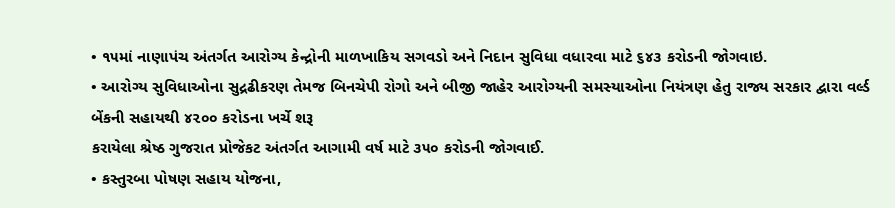• ૧૫માં નાણાપંચ અંતર્ગત આરોગ્ય કેન્‍દ્રોની માળખાકિય સગવડો અને નિદાન સુવિધા વધારવા માટે ૬૪૩ કરોડની જોગવાઇ.
• આરોગ્ય સુવિધાઓના સુદ્રઢીકરણ તેમજ બિનચેપી રોગો અને બીજી જાહેર આરોગ્યની સમસ્યાઓના નિયંત્રણ હેતુ રાજ્ય સરકાર દ્વારા વર્લ્ડ બેંકની સહાયથી ૪૨૦૦ કરોડના ખર્ચે શરૂ
કરાયેલા શ્રેષ્ઠ ગુજરાત પ્રોજેકટ અંતર્ગત આગામી વર્ષ માટે ૩૫૦ કરોડની જોગવાઈ.
• કસ્તુરબા પોષણ સહાય યોજના,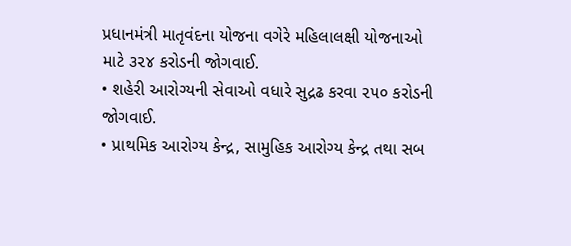પ્રધાનમંત્રી માતૃવંદના યોજના વગેરે મહિલાલક્ષી યોજનાઓ માટે ૩૨૪ કરોડની જોગવાઈ.
• શહેરી આરોગ્યની સેવાઓ વધારે સુદ્રઢ કરવા ૨૫૦ કરોડની જોગવાઈ.
• પ્રાથમિક આરોગ્ય કેન્દ્ર, સામુહિક આરોગ્ય કેન્દ્ર તથા સબ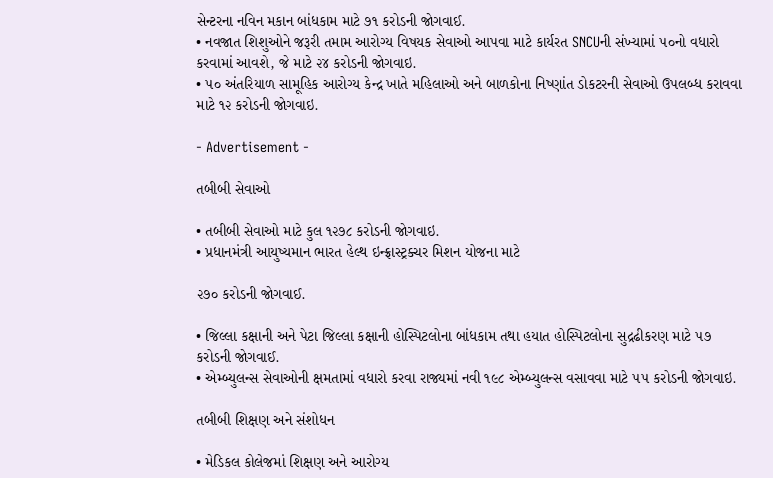સેન્ટરના નવિન મકાન બાંધકામ માટે ૭૧ કરોડની જોગવાઈ.
• નવજાત શિશુઓને જરૂરી તમામ આરોગ્ય વિષયક સેવાઓ આપવા માટે કાર્યરત SNCUની સંખ્યામાં ૫૦નો વધારો કરવામાં આવશે, જે માટે ૨૪ કરોડની જોગવાઇ.
• ૫૦ અંતરિયાળ સામૂહિક આરોગ્ય કેન્દ્ર ખાતે મહિલાઓ અને બાળકોના નિષ્ણાંત ડોકટરની સેવાઓ ઉપલબ્ધ કરાવવા માટે ૧૨ કરોડની જોગવાઇ.

- Advertisement -

તબીબી સેવાઓ

• તબીબી સેવાઓ માટે કુલ ૧૨૭૮ કરોડની જોગવાઇ.
• પ્રધાનમંત્રી આયુષ્યમાન ભારત હેલ્થ ઇન્ફ્રાસ્ટ્રક્ચર મિશન યોજના માટે

૨૭૦ કરોડની જોગવાઈ.

• જિલ્લા કક્ષાની અને પેટા જિલ્લા કક્ષાની હોસ્પિટલોના બાંધકામ તથા હયાત હોસ્પિટલોના સુદ્રઢીકરણ માટે ૫૭ કરોડની જોગવાઈ.
• એમ્બ્યુલન્‍સ સેવાઓની ક્ષમતામાં વધારો કરવા રાજ્યમાં નવી ૧૯૮ એમ્બ્યુલન્‍સ વસાવવા માટે ૫૫ કરોડની જોગવાઇ.

તબીબી શિક્ષણ અને સંશોધન

• મેડિકલ કોલેજમાં શિક્ષણ અને આરોગ્ય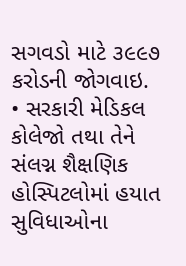સગવડો માટે ૩૯૯૭ કરોડની જોગવાઇ.
• સરકારી મેડિકલ કોલેજો તથા તેને સંલગ્ન શૈક્ષણિક હોસ્પિટલોમાં હયાત સુવિધાઓના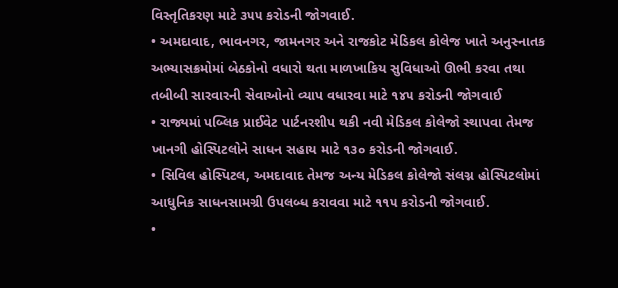વિસ્તૃતિકરણ માટે ૩૫૫ કરોડની જોગવાઈ.
• અમદાવાદ, ભાવનગર, જામનગર અને રાજકોટ મેડિકલ કોલેજ ખાતે અનુસ્નાતક અભ્યાસક્રમોમાં બેઠકોનો વધારો થતા માળખાકિય સુવિધાઓ ઊભી કરવા તથા તબીબી સારવારની સેવાઓનો વ્યાપ વધારવા માટે ૧૪૫ કરોડની જોગવાઈ
• રાજ્યમાં પબ્લિક પ્રાઈવેટ પાર્ટનરશીપ થકી નવી મેડિકલ કોલેજો સ્થાપવા તેમજ ખાનગી હોસ્પિટલોને સાધન સહાય માટે ૧૩૦ કરોડની જોગવાઈ.
• સિવિલ હોસ્પિટલ, અમદાવાદ તેમજ અન્ય મેડિકલ કોલેજો સંલગ્ન હોસ્પિટલોમાં આધુનિક સાધનસામગ્રી ઉપલબ્ધ કરાવવા માટે ૧૧૫ કરોડની જોગવાઈ.
•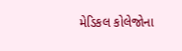મેડિકલ કોલેજોના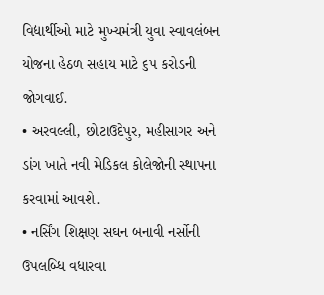વિદ્યાર્થીઓ માટે મુખ્યમંત્રી યુવા સ્વાવલંબન યોજના હેઠળ સહાય માટે ૬૫ કરોડની જોગવાઈ.
• અરવલ્લી, છોટાઉદેપુર, મહીસાગર અને ડાંગ ખાતે નવી મેડિકલ કોલેજોની સ્થાપના કરવામાં આવશે.
• નર્સિંગ શિક્ષણ સઘન બનાવી નર્સોની ઉપલબ્ધિ વધારવા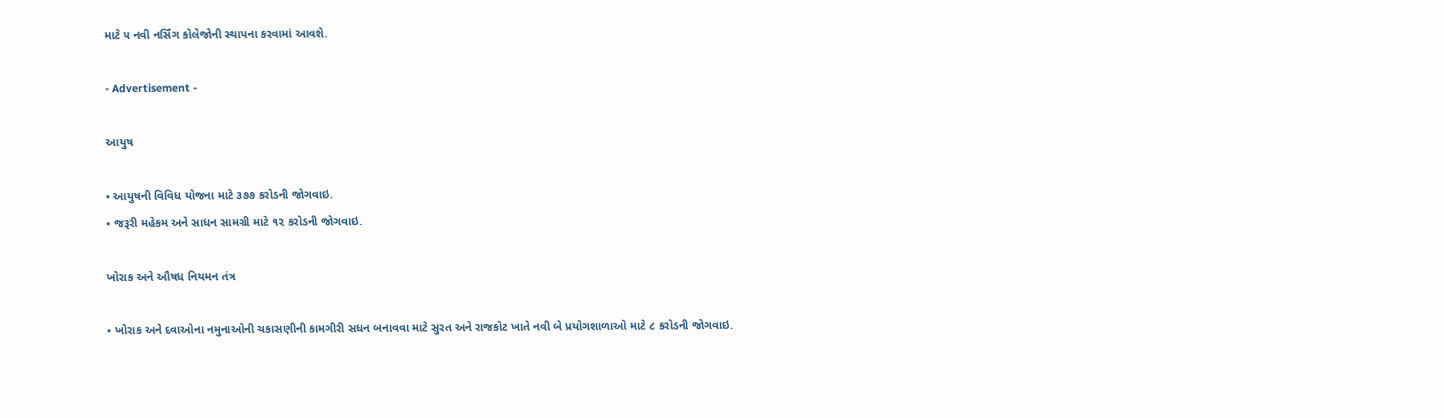માટે ૫ નવી નર્સિંગ કોલેજોની સ્થાપના કરવામાં આવશે.

- Advertisement -

આયુષ

• આયુષની વિવિધ યોજના માટે ૩૭૭ કરોડની જોગવાઇ.
• જરૂરી મહેકમ અને સાધન સામગ્રી માટે ૧૨ કરોડની જોગવાઇ.

ખોરાક અને ઔષધ નિયમન તંત્ર

• ખોરાક અને દવાઓના નમુનાઓની ચકાસણીની કામગીરી સધન બનાવવા માટે સુરત અને રાજકોટ ખાતે નવી બે પ્રયોગશાળાઓ માટે ૮ કરોડની જોગવાઇ.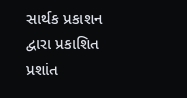સાર્થક પ્રકાશન દ્વારા પ્રકાશિત પ્રશાંત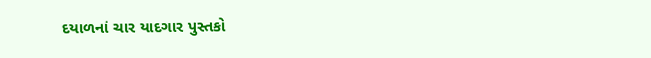દયાળનાં ચાર યાદગાર પુસ્તકો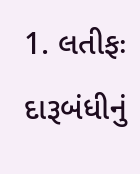1. લતીફઃ દારૂબંધીનું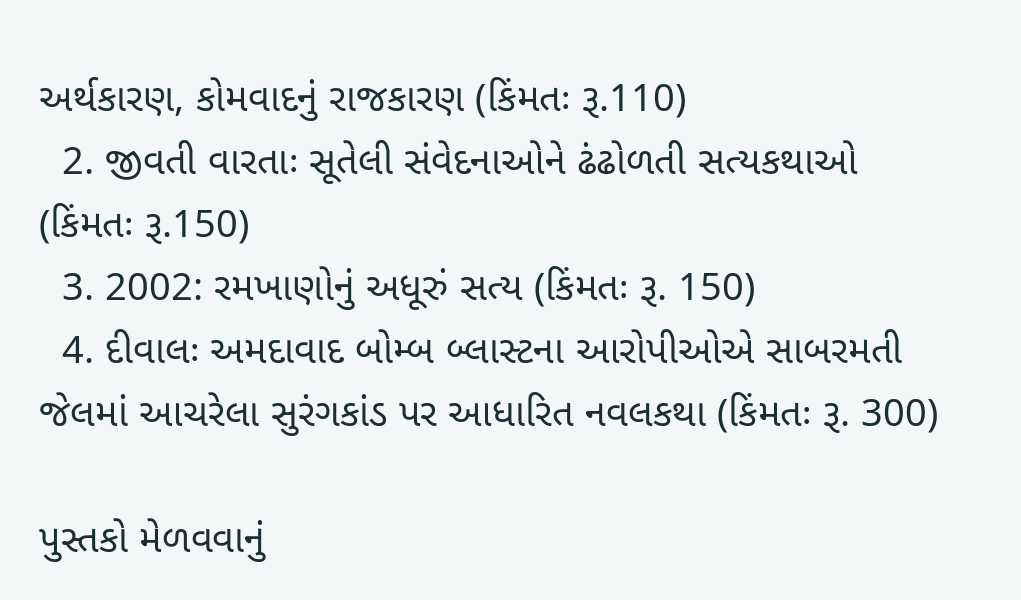અર્થકારણ, કોમવાદનું રાજકારણ (કિંમતઃ રૂ.110)
  2. જીવતી વારતાઃ સૂતેલી સંવેદનાઓને ઢંઢોળતી સત્યકથાઓ (કિંમતઃ રૂ.150)
  3. 2002: રમખાણોનું અધૂરું સત્ય (કિંમતઃ રૂ. 150)
  4. દીવાલઃ અમદાવાદ બોમ્બ બ્લાસ્ટના આરોપીઓએ સાબરમતી જેલમાં આચરેલા સુરંગકાંડ પર આધારિત નવલકથા (કિંમતઃ રૂ. 300)

પુસ્તકો મેળવવાનું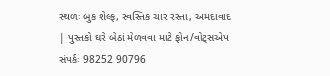સ્થળઃ બુક શેલ્ફ, સ્વસ્તિક ચાર રસ્તા, અમદાવાદ | પુસ્તકો ઘરે બેઠાં મેળવવા માટે ફોન/વોટ્સએપ સંપર્કઃ 98252 90796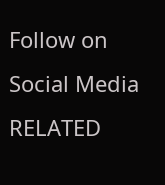Follow on Social Media
RELATED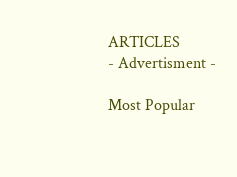ARTICLES
- Advertisment -

Most Popular